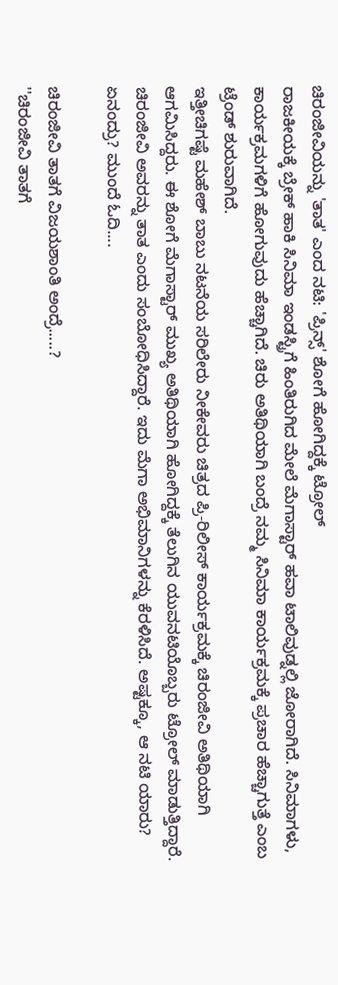ಚಿರಂಜೀವಿಯನ್ನು 'ತಾತ' ಎಂದ ನಟಿ: 'ಪ್ರಿನ್ಸ್' ಶೋಗೆ ಹೋಗಿದ್ದಕ್ಕೆ ಟ್ರೋಲ್
ರಾಜಕೀಯಕ್ಕೆ ಬ್ರೇಕ್ ಹಾಕಿ ಸಿನಿಮಾ ಇಂಡಸ್ಟ್ರಿಗೆ ಹಿಂತಿರುಗಿದ ಮೇಲೆ ಮೆಗಾಸ್ಟಾರ್ ಹವಾ ಟಾಲಿವುಡ್ನಲ್ಲಿ ಜೋರಾಗಿದೆ. ಸಿನಿಮಾಗಳು, ಕಾರ್ಯಕ್ರಮಗಳಿಗೆ ಹೋಗುವುದು ಹೆಚ್ಚಾಗಿದೆ. ಚಿರು ಅತಿಥಿಯಾಗಿ ಬಂದ್ರೆ ನಮ್ಮ ಸಿನಿಮಾ ಕಾರ್ಯಕ್ರಮಕ್ಕೆ ಪ್ರಚಾರ ಹೆಚ್ಚಾಗುತ್ತೆ ಎಂಬ ಟ್ರೆಂಡ್ ಶುರುವಾಗಿದೆ.
ಇತ್ತೀಚಿಗಷ್ಟೆ ಮಹೇಶ್ ಬಾಬು ನಟನೆಯ ಸರಿಲೇರು ನೀಕೇವರು ಚಿತ್ರದ ಪ್ರಿ-ರಿಲೀಸ್ ಕಾರ್ಯಕ್ರಮಕ್ಕೆ ಚಿರಂಜೀವಿ ಅತಿಥಿಯಾಗಿ ಆಗಮಿಸಿದ್ದರು. ಈ ಶೋಗೆ ಮೆಗಾಸ್ಟಾರ್ ಮುಖ್ಯ ಅತಿಥಿಯಾಗಿ ಹೋಗಿದ್ದಕ್ಕೆ ತೆಲುಗಿನ ಯುವನಟಿಯೊಬ್ಬರು ಟ್ರೋಲ್ ಮಾಡುತ್ತಿದ್ದಾರೆ.
ಚಿರಂಜೀವಿ ಅವರನ್ನು ತಾತ ಎಂದು ಸಂಬೋಧಿಸಿದ್ದಾರೆ. ಇದು ಮೆಗಾ ಅಭಿಮಾನಿಗಳನ್ನು ಕೆರಳಿಸಿದೆ. ಅಷ್ಟಕ್ಕೂ, ಆ ನಟಿ ಯಾರು? ಏನಂದ್ರು? ಮುಂದೆ ಓದಿ....

ಚಿರಂಜೀವಿ ತಾತಗೆ ವಿಜಯಶಾಂತಿ ಅಂದ್ರೆ.....?
''ಚಿರಂಜೀವಿ ತಾತಗೆ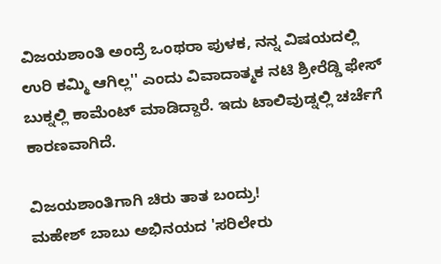ವಿಜಯಶಾಂತಿ ಅಂದ್ರೆ ಒಂಥರಾ ಪುಳಕ, ನನ್ನ ವಿಷಯದಲ್ಲಿ ಉರಿ ಕಮ್ಮಿ ಆಗಿಲ್ಲ'' ಎಂದು ವಿವಾದಾತ್ಮಕ ನಟಿ ಶ್ರೀರೆಡ್ಡಿ ಫೇಸ್ ಬುಕ್ನಲ್ಲಿ ಕಾಮೆಂಟ್ ಮಾಡಿದ್ದಾರೆ. ಇದು ಟಾಲಿವುಡ್ನಲ್ಲಿ ಚರ್ಚೆಗೆ ಕಾರಣವಾಗಿದೆ.

ವಿಜಯಶಾಂತಿಗಾಗಿ ಚಿರು ತಾತ ಬಂದ್ರು!
ಮಹೇಶ್ ಬಾಬು ಅಭಿನಯದ 'ಸರಿಲೇರು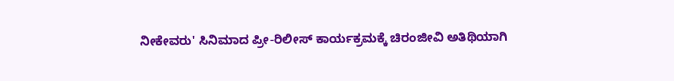ನೀಕೇವರು' ಸಿನಿಮಾದ ಪ್ರೀ-ರಿಲೀಸ್ ಕಾರ್ಯಕ್ರಮಕ್ಕೆ ಚಿರಂಜೀವಿ ಅತಿಥಿಯಾಗಿ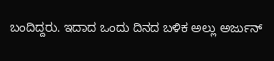ಬಂದಿದ್ದರು. ಇದಾದ ಒಂದು ದಿನದ ಬಳಿಕ ಅಲ್ಲು ಅರ್ಜುನ್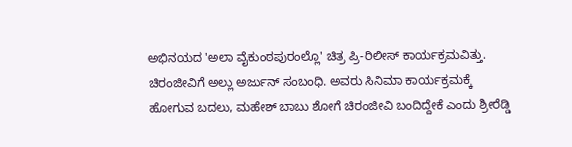ಅಭಿನಯದ 'ಅಲಾ ವೈಕುಂಠಪುರಂಲ್ಲೊ' ಚಿತ್ರ ಪ್ರಿ-ರಿಲೀಸ್ ಕಾರ್ಯಕ್ರಮವಿತ್ತು. ಚಿರಂಜೀವಿಗೆ ಅಲ್ಲು ಅರ್ಜುನ್ ಸಂಬಂಧಿ. ಅವರು ಸಿನಿಮಾ ಕಾರ್ಯಕ್ರಮಕ್ಕೆ ಹೋಗುವ ಬದಲು, ಮಹೇಶ್ ಬಾಬು ಶೋಗೆ ಚಿರಂಜೀವಿ ಬಂದಿದ್ದೇಕೆ ಎಂದು ಶ್ರೀರೆಡ್ಡಿ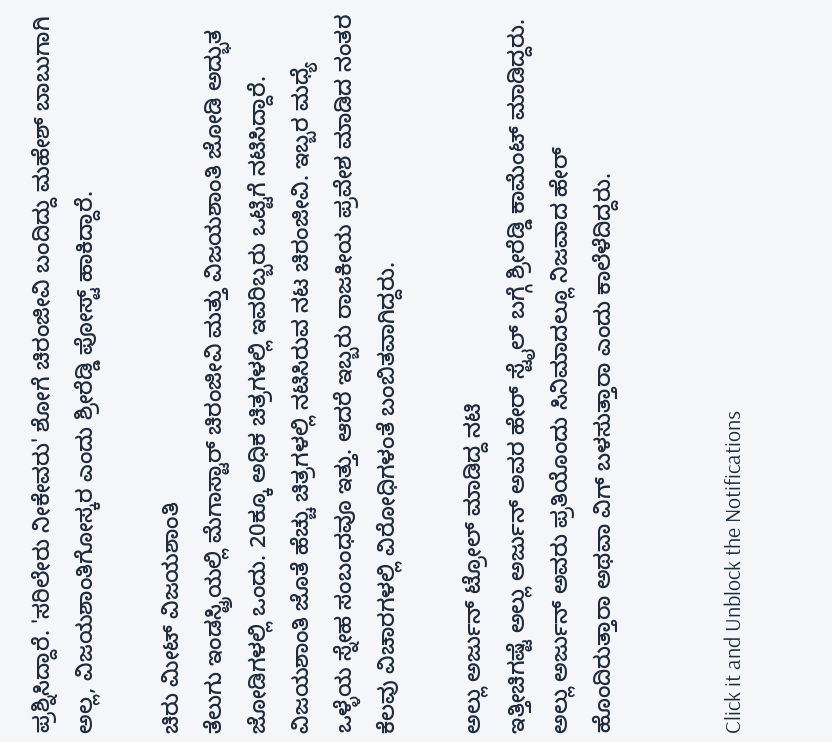ಪ್ರಶ್ನಿಸಿದ್ದಾರೆ. 'ಸರಿಲೇರು ನೀಕೇವರು' ಶೋಗೆ ಚಿರಂಜೀವಿ ಬಂದಿದ್ದು ಮಹೇಶ್ ಬಾಬುಗಾಗಿ ಅಲ್ಲ, ವಿಜಯಶಾಂತಿಗೋಸ್ಕರ ಎಂದು ಶ್ರೀರೆಡ್ಡಿ ಪೋಸ್ಟ್ ಹಾಕಿದ್ದಾರೆ.

ಚಿರು ಮೀಟ್ ವಿಜಯಶಾಂತಿ
ತೆಲುಗು ಇಂಡಸ್ಟ್ರಿಯಲ್ಲಿ ಮೆಗಾಸ್ಟಾರ್ ಚಿರಂಜೀವಿ ಮತ್ತು ವಿಜಯಶಾಂತಿ ಜೋಡಿ ಅದ್ಭುತ ಜೋಡಿಗಳಲ್ಲಿ ಒಂದು. 20ಕ್ಕೂ ಅಧಿಕ ಚಿತ್ರಗಳಲ್ಲಿ ಇವರಿಬ್ಬರು ಒಟ್ಟಿಗೆ ನಟಿಸಿದ್ದಾರೆ. ವಿಜಯಶಾಂತಿ ಜೊತೆ ಹೆಚ್ಚು ಚಿತ್ರಗಳಲ್ಲಿ ನಟಿಸಿರುವ ನಟ ಚಿರಂಜೀವಿ. ಇಬ್ಬರ ಮಧ್ಯೆ ಒಳ್ಳೆಯ ಸ್ನೇಹ ಸಂಬಂಧವೂ ಇತ್ತು. ಆದರೆ ಇಬ್ಬರು ರಾಜಕೀಯ ಪ್ರವೇಶ ಮಾಡಿದ ನಂತರ ಕೆಲವು ವಿಚಾರಗಳಲ್ಲಿ ವಿರೋಧಿಗಳಂತೆ ಬಂಬಿತವಾಗಿದ್ದರು.

ಅಲ್ಲು ಅರ್ಜುನ್ ಟ್ರೋಲ್ ಮಾಡಿದ್ದ ನಟಿ
ಇತ್ತೀಚಿಗಷ್ಟೆ ಅಲ್ಲು ಅರ್ಜುನ್ ಅವರ ಹೇರ್ ಸ್ಟೈಲ್ ಬಗ್ಗೆ ಶ್ರೀರೆಡ್ಡಿ ಕಾಮೆಂಟ್ ಮಾಡಿದ್ದರು. ಅಲ್ಲು ಅರ್ಜುನ್ ಅವರು ಪ್ರತಿಯೊಂದು ಸಿನಿಮಾದಲ್ಲೂ ನಿಜವಾದ ಹೇರ್ ಹೊಂದಿರುತ್ತಾರಾ ಅಥವಾ ವಿಗ್ ಬಳಸುತ್ತಾರಾ ಎಂದು ಕಾಲೆಳೆದಿದ್ದರು.


Click it and Unblock the Notifications